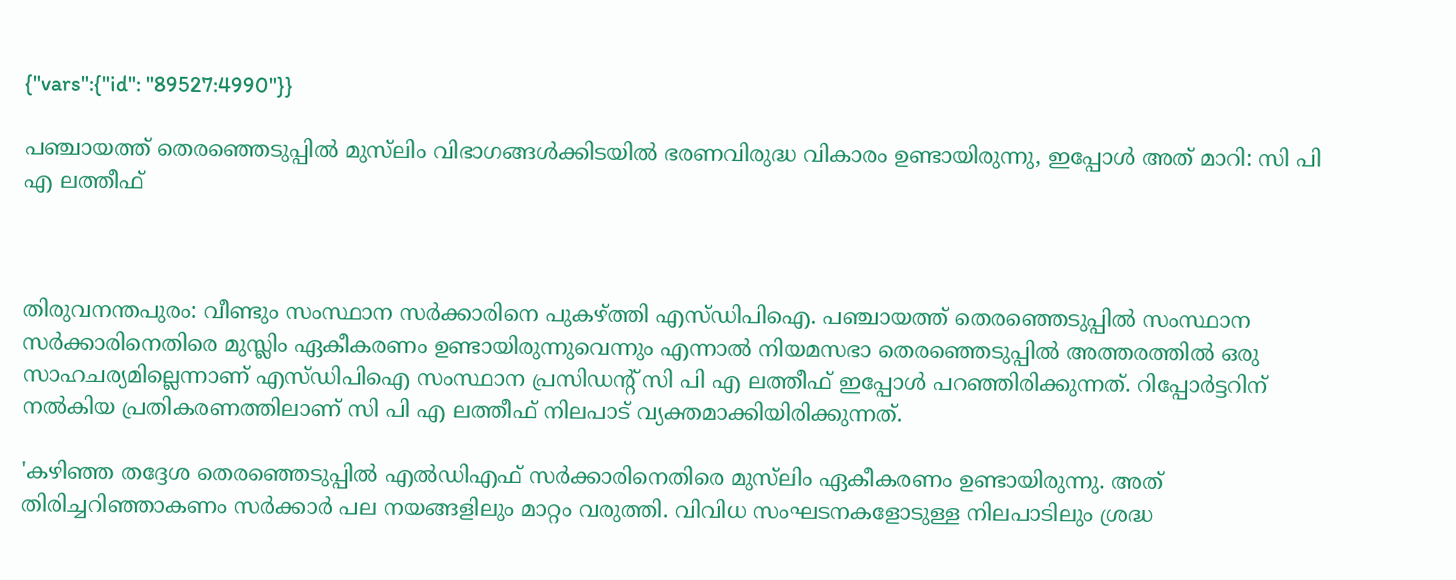{"vars":{"id": "89527:4990"}}

പഞ്ചായത്ത് തെരഞ്ഞെടുപ്പിൽ മുസ്‌ലിം വിഭാഗങ്ങൾക്കിടയിൽ ഭരണവിരുദ്ധ വികാരം ഉണ്ടായിരുന്നു, ഇപ്പോൾ അത് മാറി: സി പി എ ലത്തീഫ്



തിരുവനന്തപുരം: വീണ്ടും സംസ്ഥാന സര്‍ക്കാരിനെ പുകഴ്ത്തി എസ്ഡിപിഐ. പഞ്ചായത്ത് തെരഞ്ഞെടുപ്പില്‍ സംസ്ഥാന സര്‍ക്കാരിനെതിരെ മുസ്ലിം ഏകീകരണം ഉണ്ടായിരുന്നുവെന്നും എന്നാല്‍ നിയമസഭാ തെരഞ്ഞെടുപ്പില്‍ അത്തരത്തില്‍ ഒരു സാഹചര്യമില്ലെന്നാണ് എസ്ഡിപിഐ സംസ്ഥാന പ്രസിഡന്റ് സി പി എ ലത്തീഫ് ഇപ്പോള്‍ പറഞ്ഞിരിക്കുന്നത്. റിപ്പോര്‍ട്ടറിന് നല്‍കിയ പ്രതികരണത്തിലാണ് സി പി എ ലത്തീഫ് നിലപാട് വ്യക്തമാക്കിയിരിക്കുന്നത്.

'കഴിഞ്ഞ തദ്ദേശ തെരഞ്ഞെടുപ്പില്‍ എല്‍ഡിഎഫ് സര്‍ക്കാരിനെതിരെ മുസ്‌ലിം ഏകീകരണം ഉണ്ടായിരുന്നു. അത് തിരിച്ചറിഞ്ഞാകണം സര്‍ക്കാര്‍ പല നയങ്ങളിലും മാറ്റം വരുത്തി. വിവിധ സംഘടനകളോടുള്ള നിലപാടിലും ശ്രദ്ധ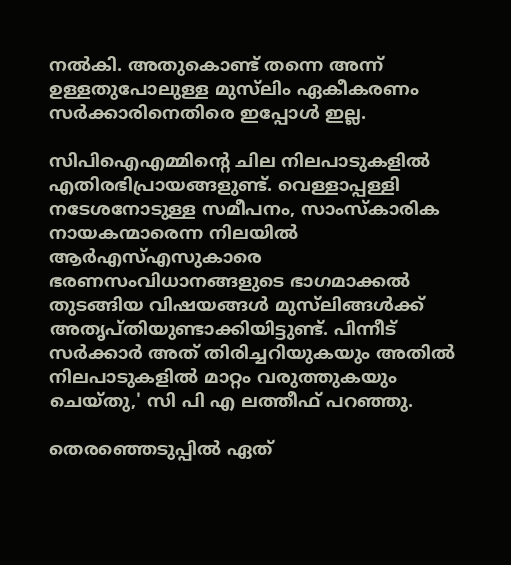നല്‍കി. അതുകൊണ്ട് തന്നെ അന്ന് ഉള്ളതുപോലുള്ള മുസ്‌ലിം ഏകീകരണം സര്‍ക്കാരിനെതിരെ ഇപ്പോള്‍ ഇല്ല.

സിപിഐഎമ്മിന്റെ ചില നിലപാടുകളില്‍ എതിരഭിപ്രായങ്ങളുണ്ട്. വെള്ളാപ്പള്ളി നടേശനോടുള്ള സമീപനം, സാംസ്‌കാരിക നായകന്മാരെന്ന നിലയില്‍ ആര്‍എസ്എസുകാരെ ഭരണസംവിധാനങ്ങളുടെ ഭാഗമാക്കല്‍ തുടങ്ങിയ വിഷയങ്ങള്‍ മുസ്‌ലിങ്ങള്‍ക്ക് അതൃപ്തിയുണ്ടാക്കിയിട്ടുണ്ട്. പിന്നീട് സര്‍ക്കാര്‍ അത് തിരിച്ചറിയുകയും അതില്‍ നിലപാടുകളില്‍ മാറ്റം വരുത്തുകയും ചെയ്തു,' സി പി എ ലത്തീഫ് പറഞ്ഞു.

തെരഞ്ഞെടുപ്പില്‍ ഏത്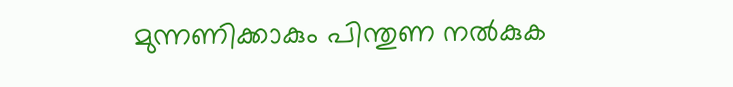മുന്നണിക്കാകും പിന്തുണ നല്‍കുക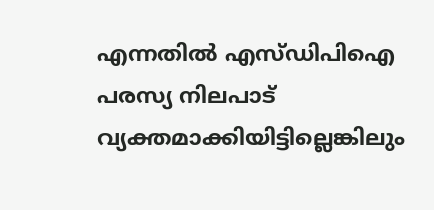എന്നതില്‍ എസ്ഡിപിഐ പരസ്യ നിലപാട് വ്യക്തമാക്കിയിട്ടില്ലെങ്കിലും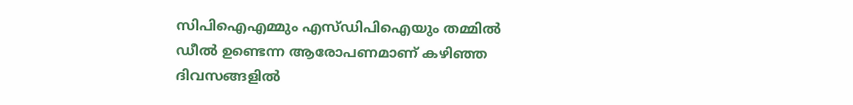സിപിഐഎമ്മും എസ്ഡിപിഐയും തമ്മില്‍ ഡീല്‍ ഉണ്ടെന്ന ആരോപണമാണ് കഴിഞ്ഞ ദിവസങ്ങളില്‍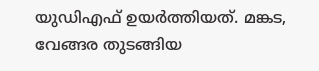യുഡിഎഫ് ഉയര്‍ത്തിയത്. മങ്കട, വേങ്ങര തുടങ്ങിയ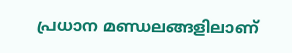പ്രധാന മണ്ഡലങ്ങളിലാണ്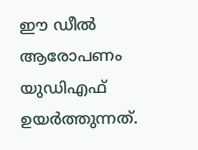ഈ ഡീല്‍ ആരോപണം യുഡിഎഫ് ഉയര്‍ത്തുന്നത്.